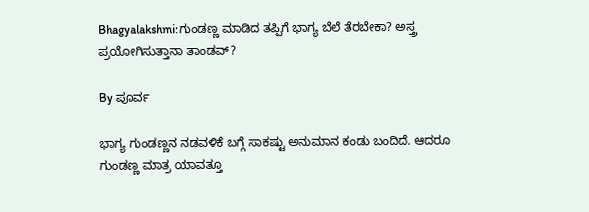Bhagyalakshmi:ಗುಂಡಣ್ಣ ಮಾಡಿದ ತಪ್ಪಿಗೆ ಭಾಗ್ಯ ಬೆಲೆ ತೆರಬೇಕಾ? ಅಸ್ತ್ರ ಪ್ರಯೋಗಿಸುತ್ತಾನಾ ತಾಂಡವ್‌?

By ಪೂರ್ವ

ಭಾಗ್ಯ ಗುಂಡಣ್ಣನ ನಡವಳಿಕೆ ಬಗ್ಗೆ ಸಾಕಷ್ಟು ಅನುಮಾನ ಕಂಡು ಬಂದಿದೆ. ಆದರೂ ಗುಂಡಣ್ಣ ಮಾತ್ರ ಯಾವತ್ತೂ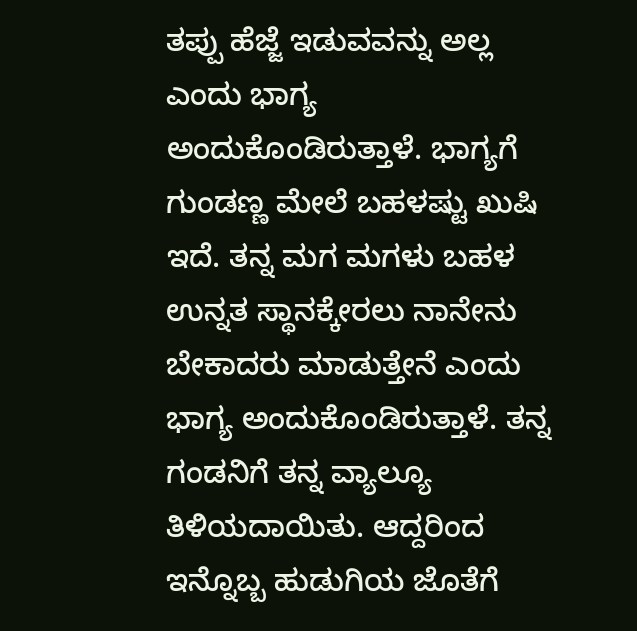ತಪ್ಪು ಹೆಜ್ಜೆ ಇಡುವವನ್ನು ಅಲ್ಲ ಎಂದು ಭಾಗ್ಯ ಅಂದುಕೊಂಡಿರುತ್ತಾಳೆ. ಭಾಗ್ಯಗೆ ಗುಂಡಣ್ಣ ಮೇಲೆ ಬಹಳಷ್ಟು ಖುಷಿ ಇದೆ. ತನ್ನ ಮಗ ಮಗಳು ಬಹಳ ಉನ್ನತ ಸ್ಥಾನಕ್ಕೇರಲು ನಾನೇನು ಬೇಕಾದರು ಮಾಡುತ್ತೇನೆ ಎಂದು ಭಾಗ್ಯ ಅಂದುಕೊಂಡಿರುತ್ತಾಳೆ. ತನ್ನ ಗಂಡನಿಗೆ ತನ್ನ ವ್ಯಾಲ್ಯೂ ತಿಳಿಯದಾಯಿತು. ಆದ್ದರಿಂದ ಇನ್ನೊಬ್ಬ ಹುಡುಗಿಯ ಜೊತೆಗೆ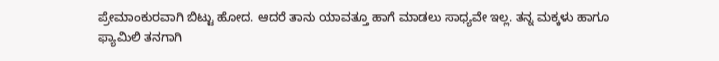ಪ್ರೇಮಾಂಕುರವಾಗಿ ಬಿಟ್ಟು ಹೋದ. ಆದರೆ ತಾನು ಯಾವತ್ತೂ ಹಾಗೆ ಮಾಡಲು ಸಾಧ್ಯವೇ ಇಲ್ಲ. ತನ್ನ ಮಕ್ಕಳು ಹಾಗೂ ಫ್ಯಾಮಿಲಿ ತನಗಾಗಿ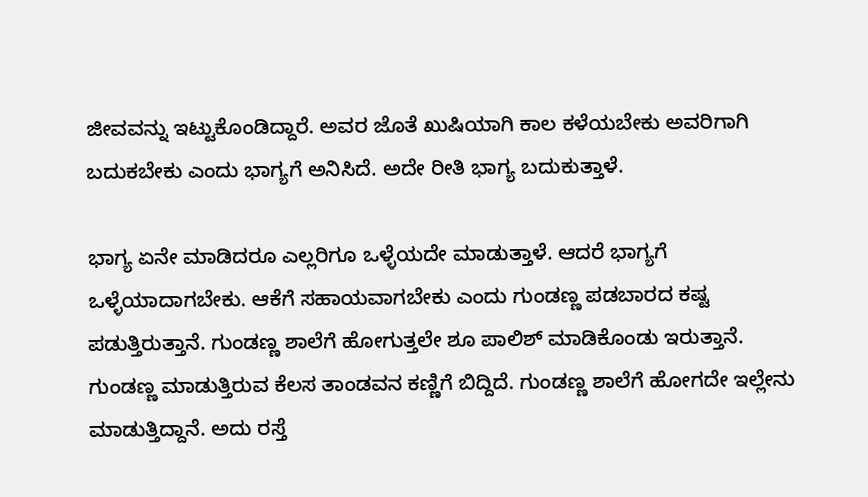ಜೀವವನ್ನು ಇಟ್ಟುಕೊಂಡಿದ್ದಾರೆ. ಅವರ ಜೊತೆ ಖುಷಿಯಾಗಿ ಕಾಲ ಕಳೆಯಬೇಕು ಅವರಿಗಾಗಿ ಬದುಕಬೇಕು ಎಂದು ಭಾಗ್ಯಗೆ ಅನಿಸಿದೆ. ಅದೇ ರೀತಿ ಭಾಗ್ಯ ಬದುಕುತ್ತಾಳೆ.

ಭಾಗ್ಯ ಏನೇ ಮಾಡಿದರೂ ಎಲ್ಲರಿಗೂ ಒಳ್ಳೆಯದೇ ಮಾಡುತ್ತಾಳೆ. ಆದರೆ ಭಾಗ್ಯಗೆ ಒಳ್ಳೆಯಾದಾಗಬೇಕು. ಆಕೆಗೆ ಸಹಾಯವಾಗಬೇಕು ಎಂದು ಗುಂಡಣ್ಣ ಪಡಬಾರದ ಕಷ್ಟ ಪಡುತ್ತಿರುತ್ತಾನೆ. ಗುಂಡಣ್ಣ ಶಾಲೆಗೆ ಹೋಗುತ್ತಲೇ ಶೂ ಪಾಲಿಶ್ ಮಾಡಿಕೊಂಡು ಇರುತ್ತಾನೆ. ಗುಂಡಣ್ಣ ಮಾಡುತ್ತಿರುವ ಕೆಲಸ ತಾಂಡವನ ಕಣ್ಣಿಗೆ ಬಿದ್ದಿದೆ. ಗುಂಡಣ್ಣ ಶಾಲೆಗೆ ಹೋಗದೇ ಇಲ್ಲೇನು ಮಾಡುತ್ತಿದ್ದಾನೆ. ಅದು ರಸ್ತೆ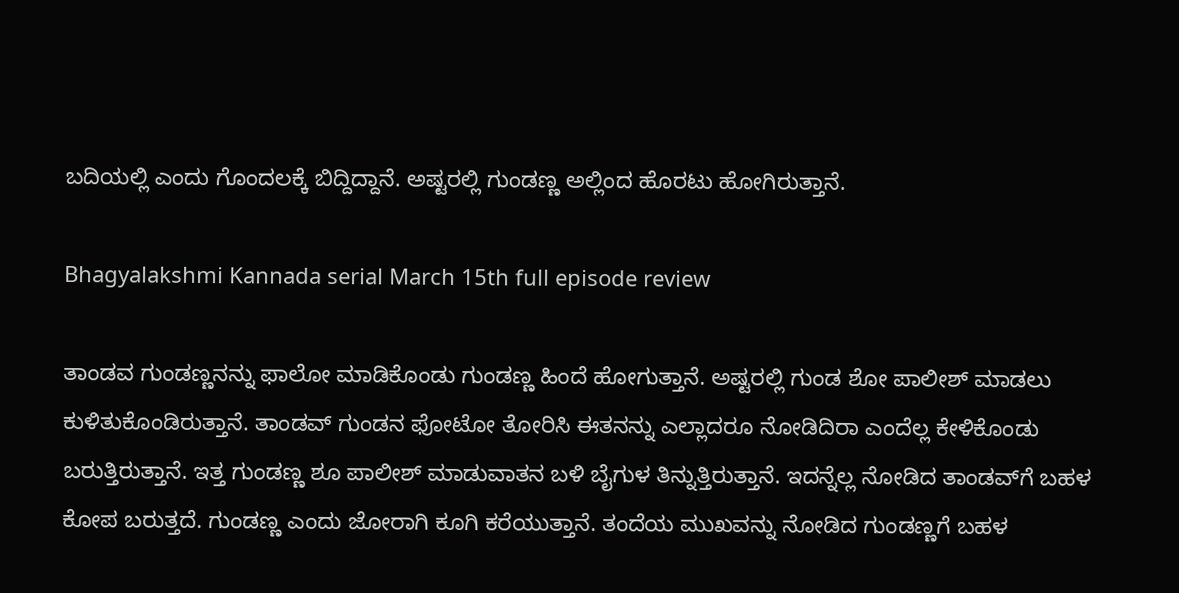ಬದಿಯಲ್ಲಿ ಎಂದು ಗೊಂದಲಕ್ಕೆ ಬಿದ್ದಿದ್ದಾನೆ. ಅಷ್ಟರಲ್ಲಿ ಗುಂಡಣ್ಣ ಅಲ್ಲಿಂದ ಹೊರಟು ಹೋಗಿರುತ್ತಾನೆ.

Bhagyalakshmi Kannada serial March 15th full episode review

ತಾಂಡವ ಗುಂಡಣ್ಣನನ್ನು ಫಾಲೋ ಮಾಡಿಕೊಂಡು ಗುಂಡಣ್ಣ ಹಿಂದೆ ಹೋಗುತ್ತಾನೆ. ಅಷ್ಟರಲ್ಲಿ ಗುಂಡ ಶೋ ಪಾಲೀಶ್ ಮಾಡಲು ಕುಳಿತುಕೊಂಡಿರುತ್ತಾನೆ. ತಾಂಡವ್ ಗುಂಡನ ಫೋಟೋ ತೋರಿಸಿ ಈತನನ್ನು ಎಲ್ಲಾದರೂ ನೋಡಿದಿರಾ ಎಂದೆಲ್ಲ ಕೇಳಿಕೊಂಡು ಬರುತ್ತಿರುತ್ತಾನೆ. ಇತ್ತ ಗುಂಡಣ್ಣ ಶೂ ಪಾಲೀಶ್ ಮಾಡುವಾತನ ಬಳಿ ಬೈಗುಳ ತಿನ್ನುತ್ತಿರುತ್ತಾನೆ. ಇದನ್ನೆಲ್ಲ ನೋಡಿದ ತಾಂಡವ್‌ಗೆ ಬಹಳ ಕೋಪ ಬರುತ್ತದೆ. ಗುಂಡಣ್ಣ ಎಂದು ಜೋರಾಗಿ ಕೂಗಿ ಕರೆಯುತ್ತಾನೆ. ತಂದೆಯ ಮುಖವನ್ನು ನೋಡಿದ ಗುಂಡಣ್ಣಗೆ ಬಹಳ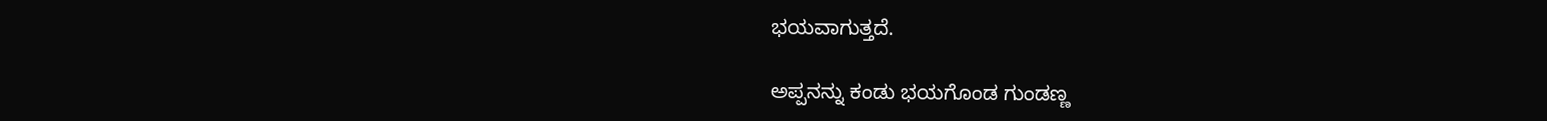ಭಯವಾಗುತ್ತದೆ.

ಅಪ್ಪನನ್ನು ಕಂಡು ಭಯಗೊಂಡ ಗುಂಡಣ್ಣ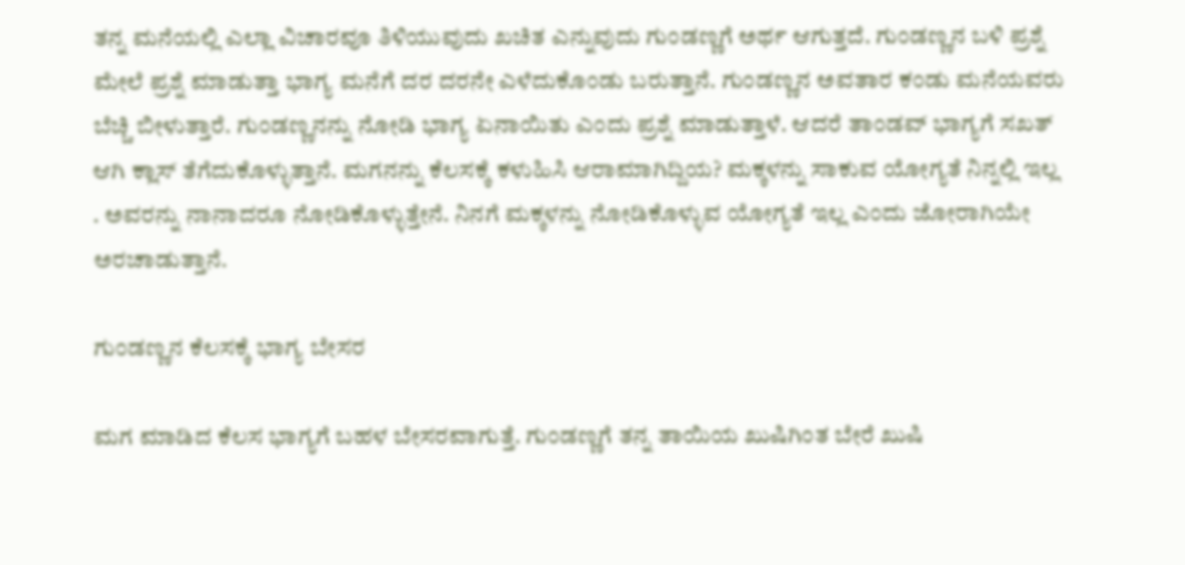ತನ್ನ ಮನೆಯಲ್ಲಿ ಎಲ್ಲಾ ವಿಚಾರವೂ ತಿಳಿಯುವುದು ಖಚಿತ ಎನ್ನುವುದು ಗುಂಡಣ್ಣಗೆ ಅರ್ಥ ಆಗುತ್ತದೆ. ಗುಂಡಣ್ಣನ ಬಳಿ ಪ್ರಶ್ನೆ ಮೇಲೆ ಪ್ರಶ್ನೆ ಮಾಡುತ್ತಾ ಭಾಗ್ಯ ಮನೆಗೆ ದರ ದರನೇ ಎಳೆದುಕೊಂಡು ಬರುತ್ತಾನೆ. ಗುಂಡಣ್ಣನ ಅವತಾರ ಕಂಡು ಮನೆಯವರು ಬೆಚ್ಚಿ ಬೀಳುತ್ತಾರೆ. ಗುಂಡಣ್ಣನನ್ನು ನೋಡಿ ಭಾಗ್ಯ ಏನಾಯಿತು ಎಂದು ಪ್ರಶ್ನೆ ಮಾಡುತ್ತಾಳೆ. ಆದರೆ ತಾಂಡವ್ ಭಾಗ್ಯಗೆ ಸಖತ್ ಆಗಿ ಕ್ಲಾಸ್ ತೆಗೆದುಕೊಳ್ಳುತ್ತಾನೆ. ಮಗನನ್ನು ಕೆಲಸಕ್ಕೆ ಕಳುಹಿಸಿ ಆರಾಮಾಗಿದ್ದಿಯ? ಮಕ್ಕಳನ್ನು ಸಾಕುವ ಯೋಗ್ಯತೆ ನಿನ್ನಲ್ಲಿ ಇಲ್ಲ . ಅವರನ್ನು ನಾನಾದರೂ ನೋಡಿಕೊಳ್ಳುತ್ತೇನೆ. ನಿನಗೆ ಮಕ್ಕಳನ್ನು ನೋಡಿಕೊಳ್ಳುವ ಯೋಗ್ಯತೆ ಇಲ್ಲ ಎಂದು ಜೋರಾಗಿಯೇ ಅರಚಾಡುತ್ತಾನೆ.

ಗುಂಡಣ್ಣನ ಕೆಲಸಕ್ಕೆ ಭಾಗ್ಯ ಬೇಸರ

ಮಗ ಮಾಡಿದ ಕೆಲಸ ಭಾಗ್ಯಗೆ ಬಹಳ ಬೇಸರವಾಗುತ್ತೆ. ಗುಂಡಣ್ಣಗೆ ತನ್ನ ತಾಯಿಯ ಖುಷಿಗಿಂತ ಬೇರೆ ಖುಷಿ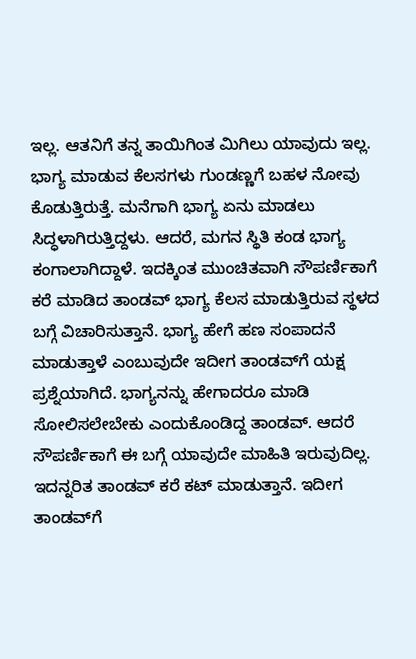ಇಲ್ಲ. ಆತನಿಗೆ ತನ್ನ ತಾಯಿಗಿಂತ ಮಿಗಿಲು ಯಾವುದು ಇಲ್ಲ. ಭಾಗ್ಯ ಮಾಡುವ ಕೆಲಸಗಳು ಗುಂಡಣ್ಣಗೆ ಬಹಳ ನೋವು ಕೊಡುತ್ತಿರುತ್ತೆ. ಮನೆಗಾಗಿ ಭಾಗ್ಯ ಏನು ಮಾಡಲು ಸಿದ್ಧಳಾಗಿರುತ್ತಿದ್ದಳು. ಆದರೆ, ಮಗನ ಸ್ಥಿತಿ ಕಂಡ ಭಾಗ್ಯ ಕಂಗಾಲಾಗಿದ್ದಾಳೆ. ಇದಕ್ಕಿಂತ ಮುಂಚಿತವಾಗಿ ಸೌಪರ್ಣಿಕಾಗೆ ಕರೆ ಮಾಡಿದ ತಾಂಡವ್‌ ಭಾಗ್ಯ ಕೆಲಸ ಮಾಡುತ್ತಿರುವ ಸ್ಥಳದ ಬಗ್ಗೆ ವಿಚಾರಿಸುತ್ತಾನೆ. ಭಾಗ್ಯ ಹೇಗೆ ಹಣ ಸಂಪಾದನೆ ಮಾಡುತ್ತಾಳೆ ಎಂಬುವುದೇ ಇದೀಗ ತಾಂಡವ್‌ಗೆ ಯಕ್ಷ ಪ್ರಶ್ನೆಯಾಗಿದೆ. ಭಾಗ್ಯನನ್ನು ಹೇಗಾದರೂ ಮಾಡಿ ಸೋಲಿಸಲೇಬೇಕು ಎಂದುಕೊಂಡಿದ್ದ ತಾಂಡವ್. ಆದರೆ ಸೌಪರ್ಣಿಕಾಗೆ ಈ ಬಗ್ಗೆ ಯಾವುದೇ ಮಾಹಿತಿ ಇರುವುದಿಲ್ಲ. ಇದನ್ನರಿತ ತಾಂಡವ್ ಕರೆ ಕಟ್ ಮಾಡುತ್ತಾನೆ. ಇದೀಗ ತಾಂಡವ್‌ಗೆ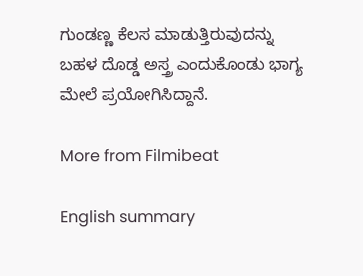ಗುಂಡಣ್ಣ ಕೆಲಸ ಮಾಡುತ್ತಿರುವುದನ್ನು ಬಹಳ ದೊಡ್ಡ ಅಸ್ತ್ರ ಎಂದುಕೊಂಡು ಭಾಗ್ಯ ಮೇಲೆ ಪ್ರಯೋಗಿಸಿದ್ದಾನೆ.

More from Filmibeat

English summary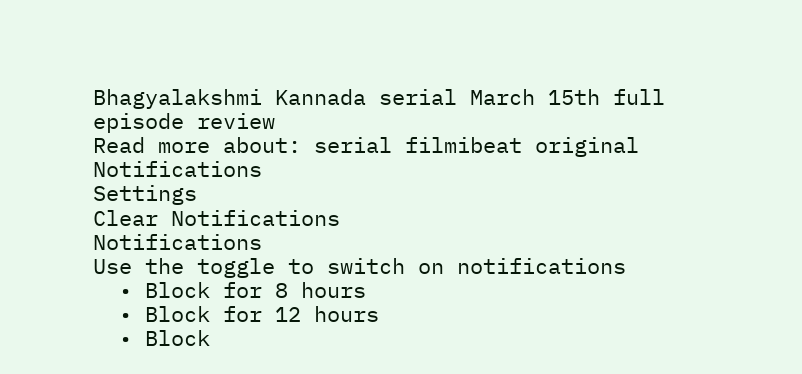Bhagyalakshmi Kannada serial March 15th full episode review
Read more about: serial filmibeat original
Notifications
Settings
Clear Notifications
Notifications
Use the toggle to switch on notifications
  • Block for 8 hours
  • Block for 12 hours
  • Block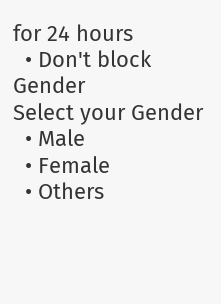for 24 hours
  • Don't block
Gender
Select your Gender
  • Male
  • Female
  • Others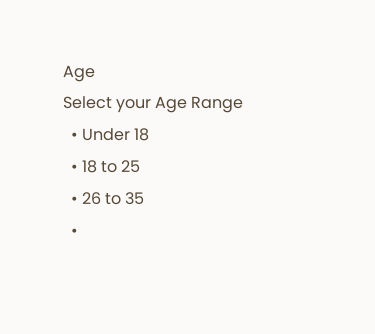Age
Select your Age Range
  • Under 18
  • 18 to 25
  • 26 to 35
  •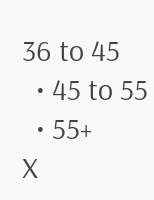36 to 45
  • 45 to 55
  • 55+
X